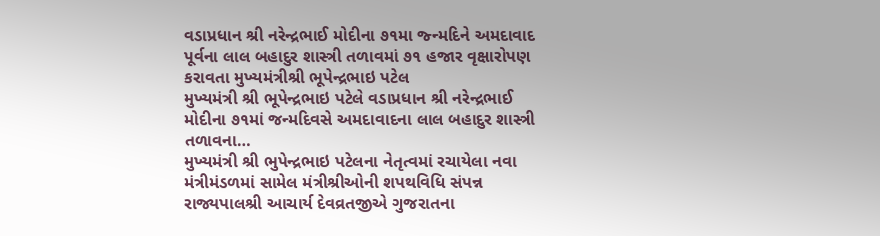વડાપ્રધાન શ્રી નરેન્દ્રભાઈ મોદીના ૭૧મા જ્ન્મદિને અમદાવાદ પૂર્વના લાલ બહાદુર શાસ્ત્રી તળાવમાં ૭૧ હજાર વૃક્ષારોપણ કરાવતા મુખ્યમંત્રીશ્રી ભૂપેન્દ્રભાઇ પટેલ
મુખ્યમંત્રી શ્રી ભૂપેન્દ્રભાઇ પટેલે વડાપ્રધાન શ્રી નરેન્દ્રભાઈ મોદીના ૭૧માં જન્મદિવસે અમદાવાદના લાલ બહાદુર શાસ્ત્રી તળાવના…
મુખ્યમંત્રી શ્રી ભુપેન્દ્રભાઇ પટેલના નેતૃત્વમાં રચાયેલા નવા મંત્રીમંડળમાં સામેલ મંત્રીશ્રીઓની શપથવિધિ સંપન્ન
રાજ્યપાલશ્રી આચાર્ય દેવવ્રતજીએ ગુજરાતના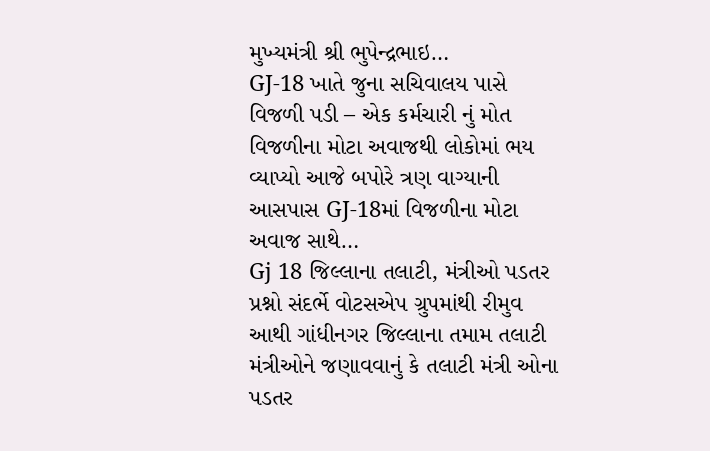મુખ્યમંત્રી શ્રી ભુપેન્દ્રભાઇ…
GJ-18 ખાતે જુના સચિવાલય પાસે વિજળી પડી – એક કર્મચારી નું મોત
વિજળીના મોટા અવાજથી લોકોમાં ભય વ્યાપ્યો આજે બપોરે ત્રણ વાગ્યાની આસપાસ GJ-18માં વિજળીના મોટા અવાજ સાથે…
Gj 18 જિલ્લાના તલાટી, મંત્રીઓ પડતર પ્રશ્નો સંદર્ભે વોટસએપ ગ્રુપમાંથી રીમુવ
આથી ગાંધીનગર જિલ્લાના તમામ તલાટી મંત્રીઓને જણાવવાનું કે તલાટી મંત્રી ઓના પડતર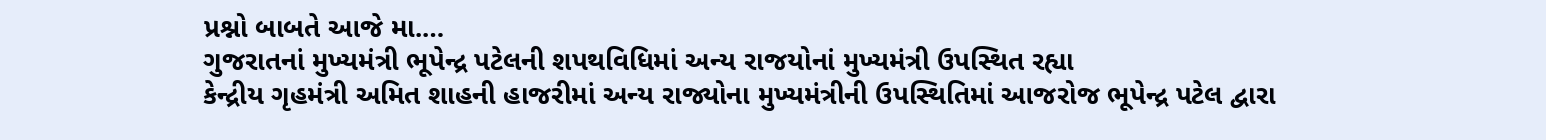પ્રશ્નો બાબતે આજે મા.…
ગુજરાતનાં મુખ્યમંત્રી ભૂપેન્દ્ર પટેલની શપથવિધિમાં અન્ય રાજયોનાં મુખ્યમંત્રી ઉપસ્થિત રહ્યા
કેન્દ્રીય ગૃહમંત્રી અમિત શાહની હાજરીમાં અન્ય રાજ્યોના મુખ્યમંત્રીની ઉપસ્થિતિમાં આજરોજ ભૂપેન્દ્ર પટેલ દ્વારા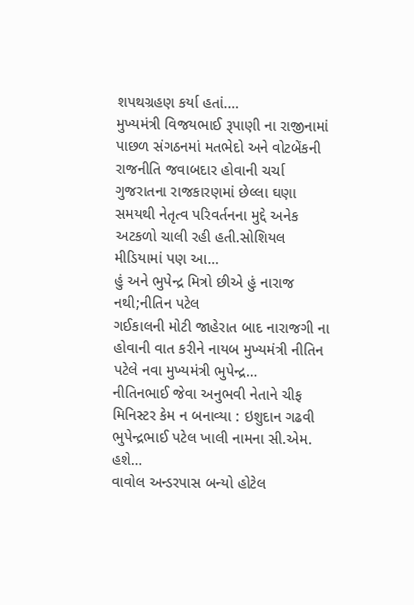શપથગ્રહણ કર્યા હતાં.…
મુખ્યમંત્રી વિજયભાઈ રૂપાણી ના રાજીનામાં પાછળ સંગઠનમાં મતભેદો અને વોટબેંકની રાજનીતિ જવાબદાર હોવાની ચર્ચા
ગુજરાતના રાજકારણમાં છેલ્લા ઘણા સમયથી નેતૃત્વ પરિવર્તનના મુદ્દે અનેક અટકળો ચાલી રહી હતી.સોશિયલ મીડિયામાં પણ આ…
હું અને ભુપેન્દ્ર મિત્રો છીએ હું નારાજ નથી;નીતિન પટેલ
ગઈકાલની મોટી જાહેરાત બાદ નારાજગી ના હોવાની વાત કરીને નાયબ મુખ્યમંત્રી નીતિન પટેલે નવા મુખ્યમંત્રી ભુપેન્દ્ર…
નીતિનભાઈ જેવા અનુભવી નેતાને ચીફ મિનિસ્ટર કેમ ન બનાવ્યા : ઇશુદાન ગઢવી
ભુપેન્દ્રભાઈ પટેલ ખાલી નામના સી.એમ. હશે…
વાવોલ અન્ડરપાસ બન્યો હોટેલ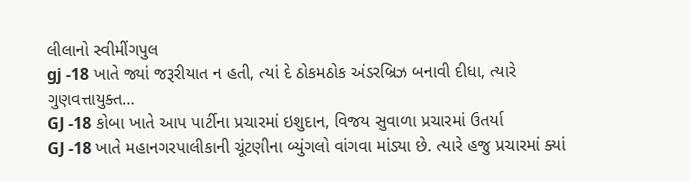લીલાનો સ્વીમીંગપુલ
gj -18 ખાતે જ્યાં જરૂરીયાત ન હતી, ત્યાં દે ઠોકમઠોક અંડરબ્રિઝ બનાવી દીધા, ત્યારે ગુણવત્તાયુક્ત…
GJ -18 કોબા ખાતે આપ પાર્ટીના પ્રચારમાં ઇશુદાન, વિજય સુવાળા પ્રચારમાં ઉતર્યા
GJ -18 ખાતે મહાનગરપાલીકાની ચૂંટણીના બ્યુંગલો વાંગવા માંડ્યા છે. ત્યારે હજુ પ્રચારમાં ક્યાં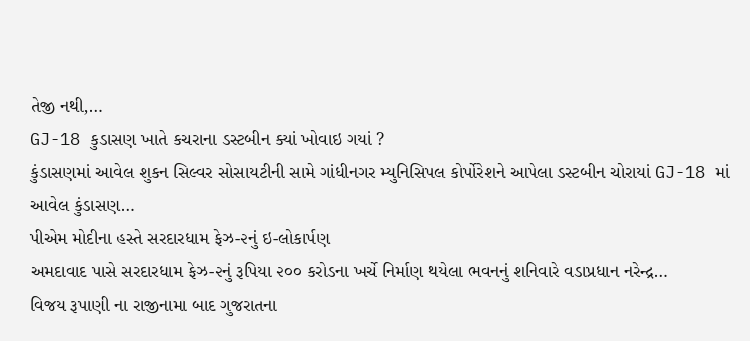તેજી નથી,…
GJ-18 કુડાસણ ખાતે કચરાના ડસ્ટબીન ક્યાં ખોવાઇ ગયાં ?
કુંડાસણમાં આવેલ શુકન સિલ્વર સોસાયટીની સામે ગાંધીનગર મ્યુનિસિપલ કોર્પોરેશને આપેલા ડસ્ટબીન ચોરાયાં GJ-18 માં આવેલ કુંડાસણ…
પીએમ મોદીના હસ્તે સરદારધામ ફેઝ-૨નું ઇ-લોકાર્પણ
અમદાવાદ પાસે સરદારધામ ફેઝ-૨નું રૂપિયા ૨૦૦ કરોડના ખર્ચે નિર્માણ થયેલા ભવનનું શનિવારે વડાપ્રધાન નરેન્દ્ર…
વિજય રૂપાણી ના રાજીનામા બાદ ગુજરાતના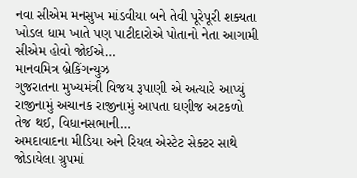નવા સીએમ મનસુખ માંડવીયા બને તેવી પૂરેપૂરી શક્યતા
ખોડલ ધામ ખાતે પણ પાટીદારોએ પોતાનો નેતા આગામી સીએમ હોવો જોઈએ…
માનવમિત્ર બ્રેકિંગન્યુઝ
ગુજરાતના મુખ્યમંત્રી વિજય રૂપાણી એ અત્યારે આપ્યું રાજીનામું અચાનક રાજીનામું આપતા ઘણીજ અટકળો તેજ થઈ, વિધાનસભાની…
અમદાવાદના મીડિયા અને રિયલ એસ્ટેટ સેક્ટર સાથે જોડાયેલા ગ્રુપમાં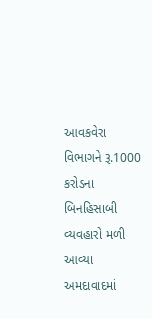આવકવેરા વિભાગને રૂ.1000 કરોડના બિનહિસાબી વ્યવહારો મળી આવ્યા
અમદાવાદમાં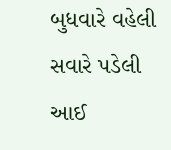બુધવારે વહેલી સવારે પડેલી આઈ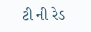ટી ની રેડ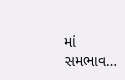માં સમભાવ…